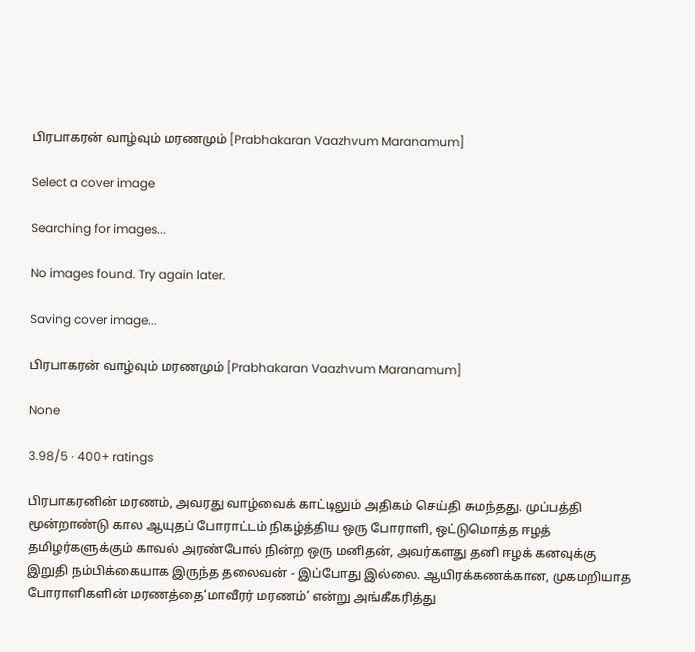பிரபாகரன் வாழ்வும் மரணமும் [Prabhakaran Vaazhvum Maranamum]

Select a cover image

Searching for images...

No images found. Try again later.

Saving cover image...

பிரபாகரன் வாழ்வும் மரணமும் [Prabhakaran Vaazhvum Maranamum]

None

3.98/5 · 400+ ratings

பிரபாகரனின் மரணம், அவரது வாழ்வைக் காட்டிலும் அதிகம் செய்தி சுமந்தது. முப்பத்தி மூன்றாண்டு கால ஆயுதப் போராட்டம் நிகழ்த்திய ஒரு போராளி, ஒட்டுமொத்த ஈழத் தமிழர்களுக்கும் காவல் அரண்போல் நின்ற ஒரு மனிதன், அவர்களது தனி ஈழக் கனவுக்கு இறுதி நம்பிக்கையாக இருந்த தலைவன் - இப்போது இல்லை. ஆயிரக்கணக்கான, முகமறியாத போராளிகளின் மரணத்தை‘மாவீரர் மரணம்’ என்று அங்கீகரித்து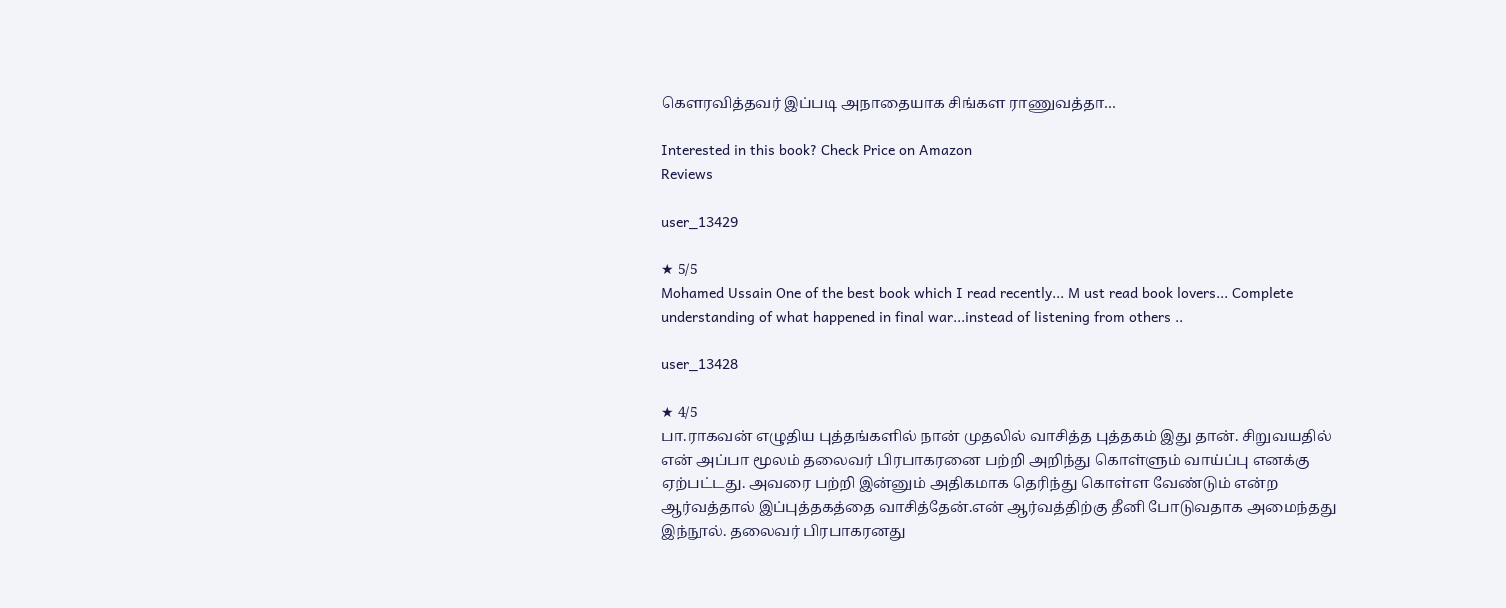கௌரவித்தவர் இப்படி அநாதையாக சிங்கள ராணுவத்தா…

Interested in this book? Check Price on Amazon
Reviews

user_13429

★ 5/5
Mohamed Ussain One of the best book which I read recently... M ust read book lovers... Complete understanding of what happened in final war...instead of listening from others ..

user_13428

★ 4/5
பா.ராகவன் எழுதிய புத்தங்களில் நான் முதலில் வாசித்த புத்தகம் இது தான். சிறுவயதில் என் அப்பா மூலம் தலைவர் பிரபாகரனை பற்றி அறிந்து கொள்ளும் வாய்ப்பு எனக்கு ஏற்பட்டது. அவரை பற்றி இன்னும் அதிகமாக தெரிந்து கொள்ள வேண்டும் என்ற ஆர்வத்தால் இப்புத்தகத்தை வாசித்தேன்.என் ஆர்வத்திற்கு தீனி போடுவதாக அமைந்தது இந்நூல். தலைவர் பிரபாகரனது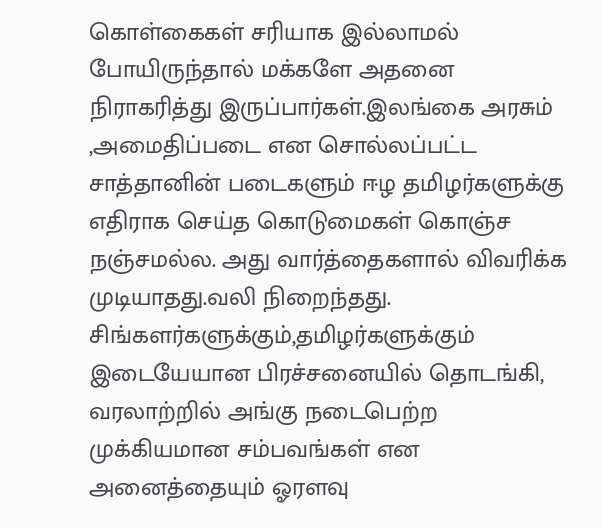கொள்கைகள் சரியாக இல்லாமல் போயிருந்தால் மக்களே அதனை நிராகரித்து இருப்பார்கள்.இலங்கை அரசும் ,அமைதிப்படை என சொல்லப்பட்ட சாத்தானின் படைகளும் ஈழ தமிழர்களுக்கு எதிராக செய்த கொடுமைகள் கொஞ்ச நஞ்சமல்ல. அது வார்த்தைகளால் விவரிக்க முடியாதது.வலி நிறைந்தது. சிங்களர்களுக்கும்,தமிழர்களுக்கும் இடையேயான பிரச்சனையில் தொடங்கி, வரலாற்றில் அங்கு நடைபெற்ற முக்கியமான சம்பவங்கள் என அனைத்தையும் ஓரளவு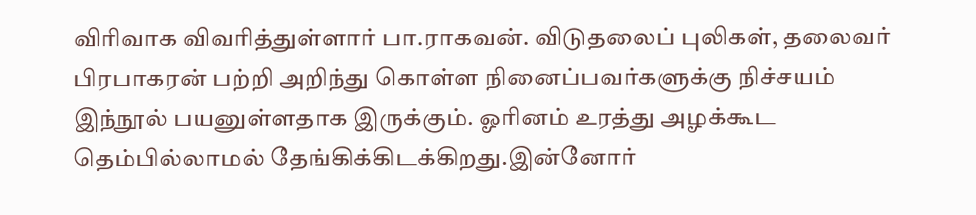விரிவாக விவரித்துள்ளார் பா.ராகவன். விடுதலைப் புலிகள், தலைவர் பிரபாகரன் பற்றி அறிந்து கொள்ள நினைப்பவர்களுக்கு நிச்சயம் இந்நூல் பயனுள்ளதாக இருக்கும். ஓரினம் உரத்து அழக்கூட தெம்பில்லாமல் தேங்கிக்கிடக்கிறது.இன்னோர்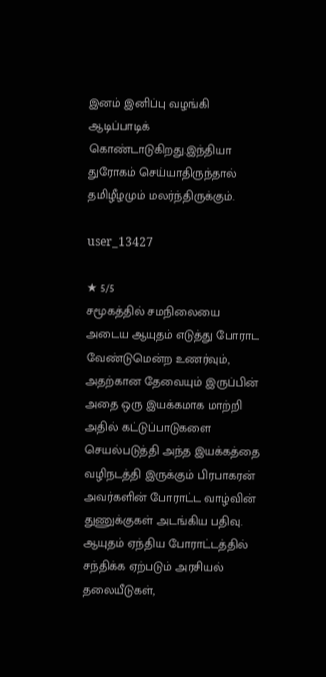இனம் இனிப்பு வழங்கி ஆடிப்பாடிக் கொண்டாடுகிறது.இந்தியா துரோகம் செய்யாதிருந்தால் தமிழீழமும் மலர்ந்திருக்கும்.

user_13427

★ 5/5
சமூகத்தில் சமநிலையை அடைய ஆயுதம் எடுத்து போராட வேண்டுமென்ற உணர்வும், அதற்கான தேவையும் இருப்பின் அதை ஒரு இயக்கமாக மாற்றி அதில் கட்டுப்பாடுகளை செயல்படுத்தி அந்த இயக்கத்தை வழிநடத்தி இருக்கும் பிரபாகரன் அவர்களின் போராட்ட வாழ்வின் துணுக்குகள் அடங்கிய பதிவு. ஆயுதம் ஏந்திய போராட்டத்தில் சந்திக்க ஏற்படும் அரசியல் தலையீடுகள்,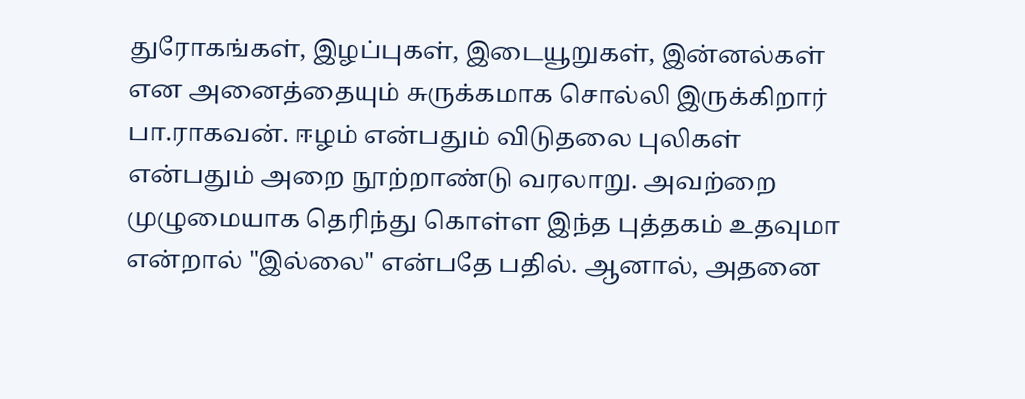துரோகங்கள், இழப்புகள், இடையூறுகள், இன்னல்கள் என அனைத்தையும் சுருக்கமாக சொல்லி இருக்கிறார் பா.ராகவன். ஈழம் என்பதும் விடுதலை புலிகள் என்பதும் அறை நூற்றாண்டு வரலாறு. அவற்றை முழுமையாக தெரிந்து கொள்ள இந்த புத்தகம் உதவுமா என்றால் "இல்லை" என்பதே பதில். ஆனால், அதனை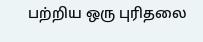பற்றிய ஒரு புரிதலை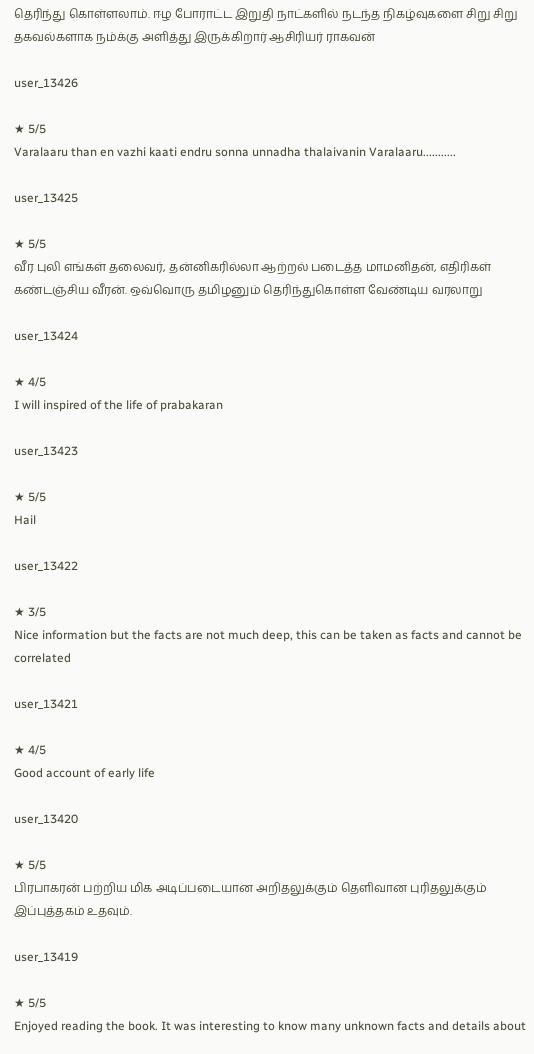தெரிந்து கொள்ளலாம். ஈழ போராட்ட இறுதி நாட்களில் நடந்த நிகழ்வுகளை சிறு சிறு தகவல்களாக நம்க்கு அளித்து இருக்கிறார் ஆசிரியர் ராகவன்

user_13426

★ 5/5
Varalaaru than en vazhi kaati endru sonna unnadha thalaivanin Varalaaru...........

user_13425

★ 5/5
வீர புலி எங்கள் தலைவர், தன்னிகரில்லா ஆற்றல் படைத்த மாமனிதன், எதிரிகள் கண்டஞ்சிய வீரன். ஒவ்வொரு தமிழனும் தெரிந்துகொள்ள வேண்டிய வரலாறு

user_13424

★ 4/5
I will inspired of the life of prabakaran

user_13423

★ 5/5
Hail

user_13422

★ 3/5
Nice information but the facts are not much deep, this can be taken as facts and cannot be correlated

user_13421

★ 4/5
Good account of early life

user_13420

★ 5/5
பிரபாகரன் பற்றிய மிக அடிப்படையான அறிதலுக்கும் தெளிவான புரிதலுக்கும் இப்புத்தகம் உதவும்.

user_13419

★ 5/5
Enjoyed reading the book. It was interesting to know many unknown facts and details about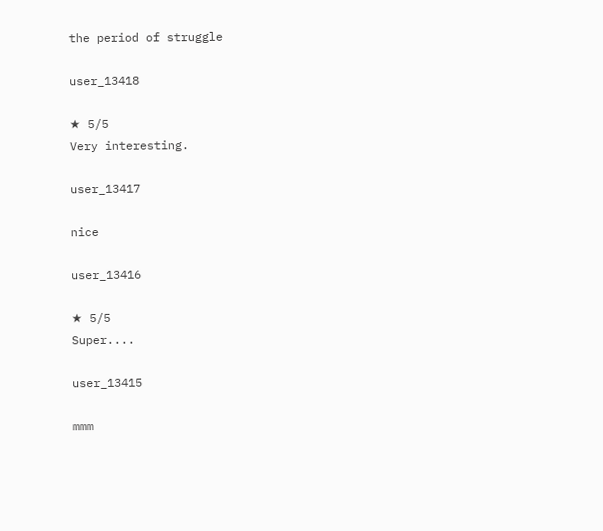the period of struggle

user_13418

★ 5/5
Very interesting.

user_13417

nice

user_13416

★ 5/5
Super....

user_13415

mmm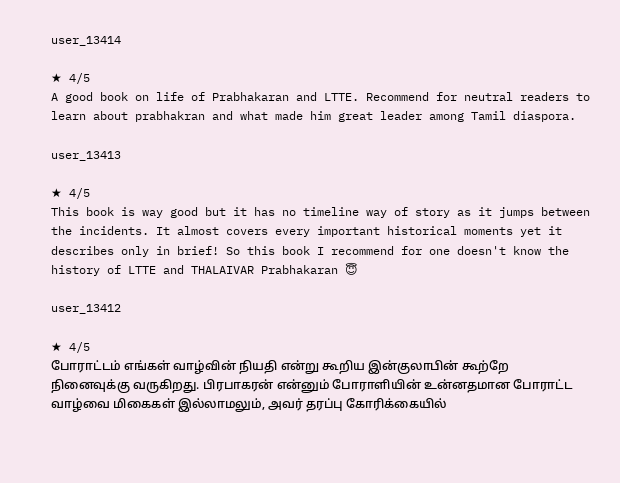user_13414

★ 4/5
A good book on life of Prabhakaran and LTTE. Recommend for neutral readers to learn about prabhakran and what made him great leader among Tamil diaspora.

user_13413

★ 4/5
This book is way good but it has no timeline way of story as it jumps between the incidents. It almost covers every important historical moments yet it describes only in brief! So this book I recommend for one doesn't know the history of LTTE and THALAIVAR Prabhakaran 😇

user_13412

★ 4/5
போராட்டம் எங்கள் வாழ்வின் நியதி என்று கூறிய இன்குலாபின் கூற்றே நினைவுக்கு வருகிறது. பிரபாகரன் என்னும் போராளியின் உன்னதமான போராட்ட வாழ்வை மிகைகள் இல்லாமலும், அவர் தரப்பு கோரிக்கையில்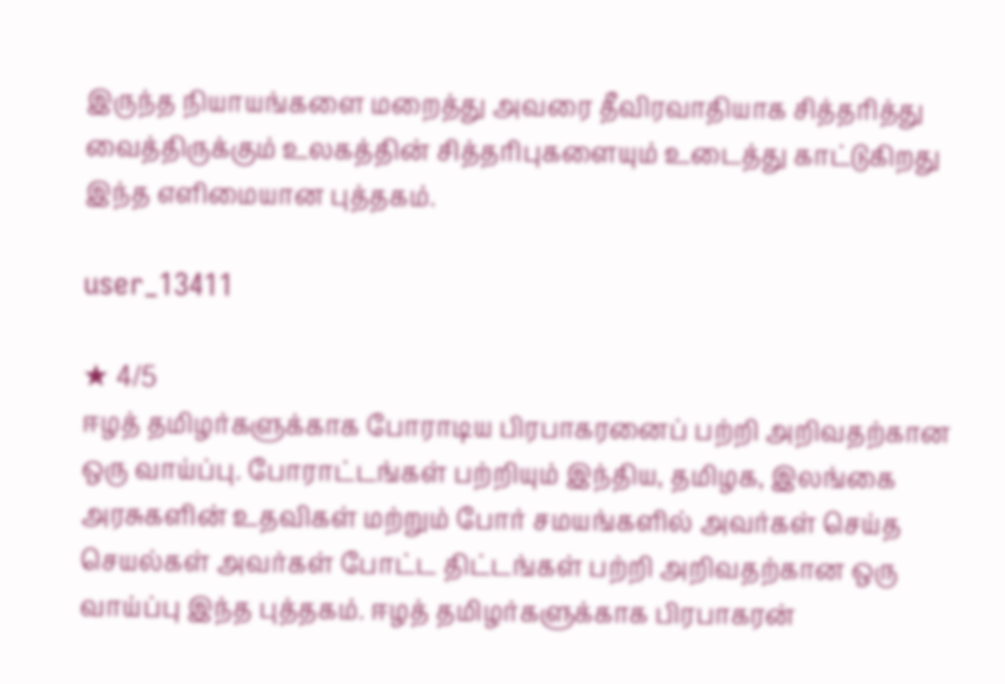இருந்த நியாயங்களை மறைத்து அவரை தீவிரவாதியாக சித்தரித்து வைத்திருக்கும் உலகத்தின் சித்தரிபுகளையும் உடைத்து காட்டுகிறது இந்த எளிமையான புத்தகம்.

user_13411

★ 4/5
ஈழத் தமிழர்களுக்காக போராடிய பிரபாகரனைப் பற்றி அறிவதற்கான ஒரு வாய்ப்பு. போராட்டங்கள் பற்றியும் இந்திய, தமிழக, இலங்கை அரசுகளின் உதவிகள் மற்றும் போர் சமயங்களில் அவர்கள் செய்த செயல்கள் அவர்கள் போட்ட திட்டங்கள் பற்றி அறிவதற்கான ஒரு வாய்ப்பு இந்த புத்தகம். ஈழத் தமிழர்களுக்காக பிரபாகரன்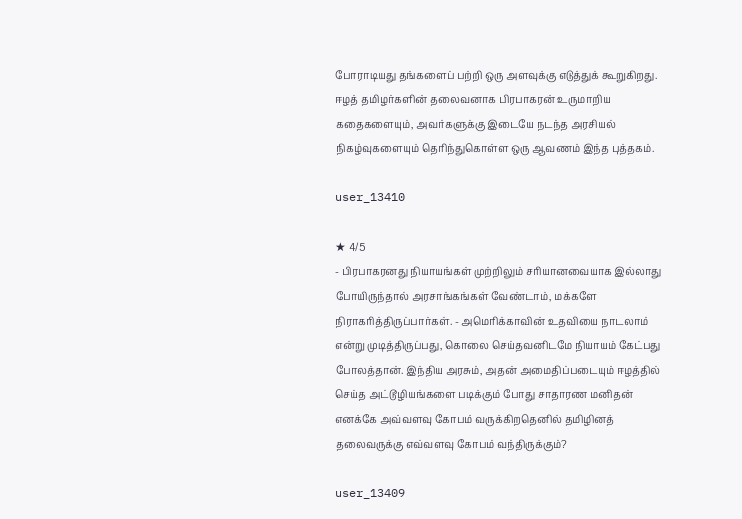போராடியது தங்களைப் பற்றி ஒரு அளவுக்கு எடுத்துக் கூறுகிறது. ஈழத் தமிழர்களின் தலைவனாக பிரபாகரன் உருமாறிய கதைகளையும், அவர்களுக்கு இடையே நடந்த அரசியல் நிகழ்வுகளையும் தெரிந்துகொள்ள ஒரு ஆவணம் இந்த புத்தகம்.

user_13410

★ 4/5
- பிரபாகரனது நியாயங்கள் முற்றிலும் சரியானவையாக இல்லாது போயிருந்தால் அரசாங்கங்கள் வேண்டாம், மக்களே நிராகரித்திருப்பார்கள். - அமெரிக்காவின் உதவியை நாடலாம் என்று முடித்திருப்பது, கொலை செய்தவனிடமே நியாயம் கேட்பது போலத்தான். இந்திய அரசும், அதன் அமைதிப்படையும் ஈழத்தில் செய்த அட்டூழியங்களை படிக்கும் போது சாதாரண மனிதன் எனக்கே அவ்வளவு கோபம் வருக்கிறதெனில் தமிழினத் தலைவருக்கு எவ்வளவு கோபம் வந்திருக்கும்?

user_13409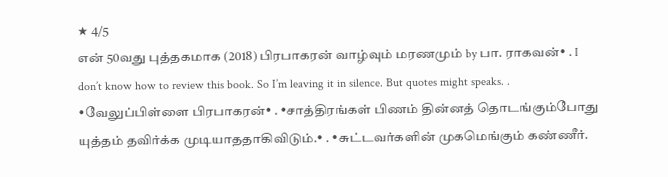★ 4/5
என் 50வது புத்தகமாக (2018) பிரபாகரன் வாழ்வும் மரணமும் by பா. ராகவன்• . I don’t know how to review this book. So I’m leaving it in silence. But quotes might speaks. . •வேலுப்பிள்ளை பிரபாகரன்• . •சாத்திரங்கள் பிணம் தின்னத் தொடங்கும்போது யுத்தம் தவிர்க்க முடியாததாகிவிடும்.• . •சுட்டவர்களின் முகமெங்கும் கண்ணீர்.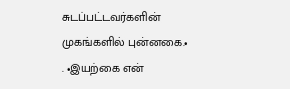சுடப்பட்டவர்களின் முகங்களில் புன்னகை.• . •இயற்கை என்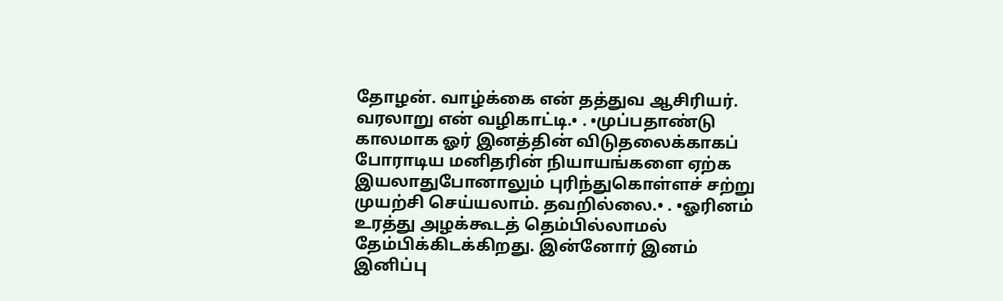தோழன். வாழ்க்கை என் தத்துவ ஆசிரியர். வரலாறு என் வழிகாட்டி.• . •முப்பதாண்டு காலமாக ஓர் இனத்தின் விடுதலைக்காகப் போராடிய மனிதரின் நியாயங்களை ஏற்க இயலாதுபோனாலும் புரிந்துகொள்ளச் சற்று முயற்சி செய்யலாம். தவறில்லை.• . •ஓரினம் உரத்து அழக்கூடத் தெம்பில்லாமல் தேம்பிக்கிடக்கிறது. இன்னோர் இனம் இனிப்பு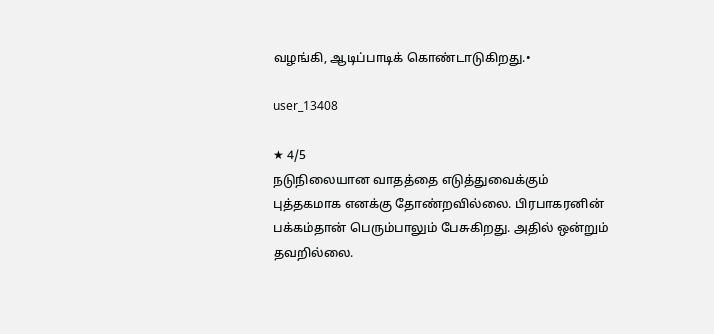வழங்கி, ஆடிப்பாடிக் கொண்டாடுகிறது.•

user_13408

★ 4/5
நடுநிலையான வாதத்தை எடுத்துவைக்கும் புத்தகமாக எனக்கு தோண்றவில்லை. பிரபாகரனின் பக்கம்தான் பெரும்பாலும் பேசுகிறது. அதில் ஒன்றும் தவறில்லை.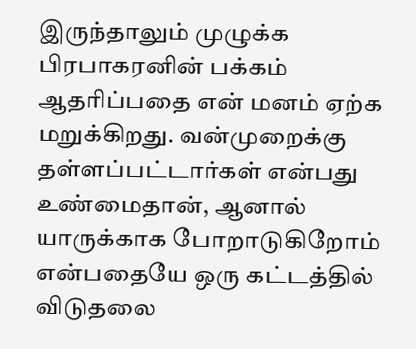இருந்தாலும் முழுக்க பிரபாகரனின் பக்கம் ஆதரிப்பதை என் மனம் ஏற்க மறுக்கிறது. வன்முறைக்கு தள்ளப்பட்டார்கள் என்பது உண்மைதான், ஆனால் யாருக்காக போறாடுகிறோம் என்பதையே ஒரு கட்டத்தில் விடுதலை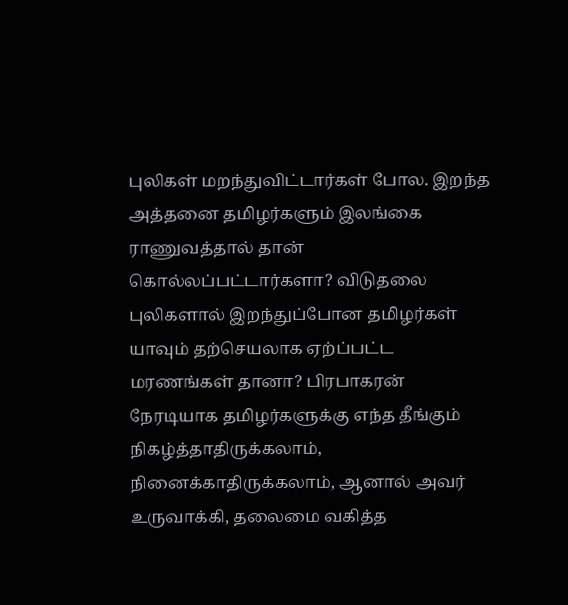புலிகள் மறந்துவிட்டார்கள் போல. இறந்த அத்தனை தமிழர்களும் இலங்கை ராணுவத்தால் தான் கொல்லப்பட்டார்களா? விடுதலை புலிகளால் இறந்துப்போன தமிழர்கள் யாவும் தற்செயலாக ஏற்ப்பட்ட மரணங்கள் தானா? பிரபாகரன் நேரடியாக தமிழர்களுக்கு எந்த தீங்கும் நிகழ்த்தாதிருக்கலாம், நினைக்காதிருக்கலாம், ஆனால் அவர் உருவாக்கி, தலைமை வகித்த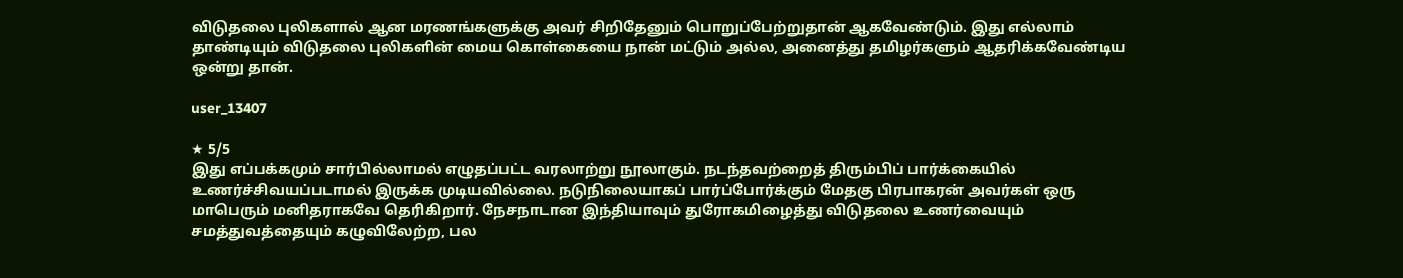விடுதலை புலிகளால் ஆன மரணங்களுக்கு அவர் சிறிதேனும் பொறுப்பேற்றுதான் ஆகவேண்டும். இது எல்லாம் தாண்டியும் விடுதலை புலிகளின் மைய கொள்கையை நான் மட்டும் அல்ல, அனைத்து தமிழர்களும் ஆதரிக்கவேண்டிய ஒன்று தான்.

user_13407

★ 5/5
இது எப்பக்கமும் சார்பில்லாமல் எழுதப்பட்ட வரலாற்று நூலாகும். நடந்தவற்றைத் திரும்பிப் பார்க்கையில் உணர்ச்சிவயப்படாமல் இருக்க முடியவில்லை. நடுநிலையாகப் பார்ப்போர்க்கும் மேதகு பிரபாகரன் அவர்கள் ஒரு மாபெரும் மனிதராகவே தெரிகிறார். நேசநாடான இந்தியாவும் துரோகமிழைத்து விடுதலை உணர்வையும் சமத்துவத்தையும் கழுவிலேற்ற, பல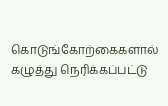கொடுங்கோற்கைகளால் கழுத்து நெரிக்கப்பட்டு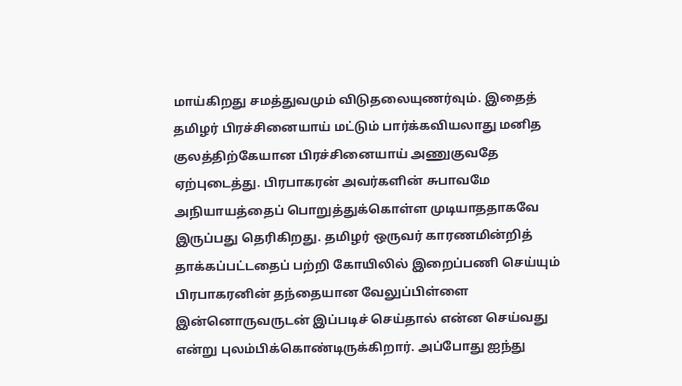மாய்கிறது சமத்துவமும் விடுதலையுணர்வும். இதைத் தமிழர் பிரச்சினையாய் மட்டும் பார்க்கவியலாது மனித குலத்திற்கேயான பிரச்சினையாய் அணுகுவதே ஏற்புடைத்து. பிரபாகரன் அவர்களின் சுபாவமே அநியாயத்தைப் பொறுத்துக்கொள்ள முடியாததாகவே இருப்பது தெரிகிறது. தமிழர் ஒருவர் காரணமின்றித் தாக்கப்பட்டதைப் பற்றி கோயிலில் இறைப்பணி செய்யும் பிரபாகரனின் தந்தையான வேலுப்பிள்ளை இன்னொருவருடன் இப்படிச் செய்தால் என்ன செய்வது என்று புலம்பிக்கொண்டிருக்கிறார். அப்போது ஐந்து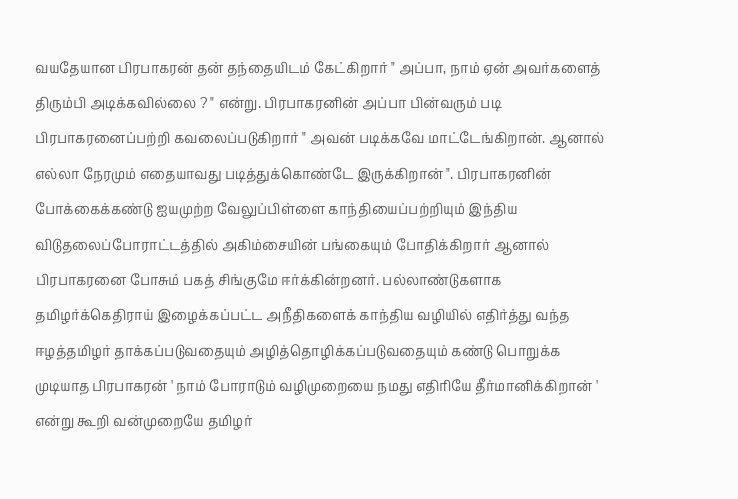வயதேயான பிரபாகரன் தன் தந்தையிடம் கேட்கிறார் " அப்பா, நாம் ஏன் அவர்களைத் திரும்பி அடிக்கவில்லை ? " என்று. பிரபாகரனின் அப்பா பின்வரும் படி பிரபாகரனைப்பற்றி கவலைப்படுகிறார் " அவன் படிக்கவே மாட்டேங்கிறான். ஆனால் எல்லா நேரமும் எதையாவது படித்துக்கொண்டே இருக்கிறான் ". பிரபாகரனின் போக்கைக்கண்டு ஐயமுற்ற வேலுப்பிள்ளை காந்தியைப்பற்றியும் இந்திய விடுதலைப்போராட்டத்தில் அகிம்சையின் பங்கையும் போதிக்கிறார் ஆனால் பிரபாகரனை போசும் பகத் சிங்குமே ஈர்க்கின்றனர். பல்லாண்டுகளாக தமிழர்க்கெதிராய் இழைக்கப்பட்ட அநீதிகளைக் காந்திய வழியில் எதிர்த்து வந்த ஈழத்தமிழர் தாக்கப்படுவதையும் அழித்தொழிக்கப்படுவதையும் கண்டு பொறுக்க முடியாத பிரபாகரன் ' நாம் போராடும் வழிமுறையை நமது எதிரியே தீர்மானிக்கிறான் ' என்று கூறி வன்முறையே தமிழர்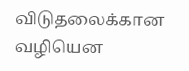விடுதலைக்கான வழியென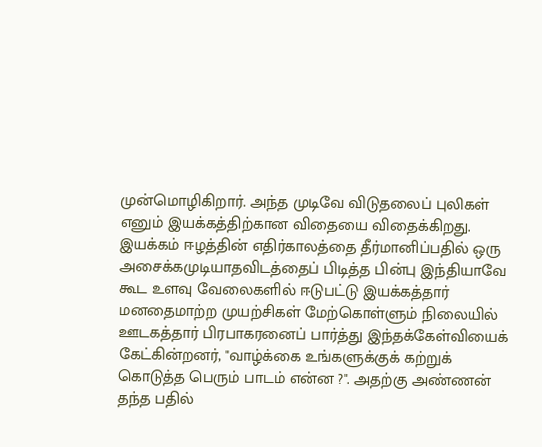முன்மொழிகிறார். அந்த முடிவே விடுதலைப் புலிகள் எனும் இயக்கத்திற்கான விதையை விதைக்கிறது. இயக்கம் ஈழத்தின் எதிர்காலத்தை தீர்மானிப்பதில் ஒரு அசைக்கமுடியாதவிடத்தைப் பிடித்த பின்பு இந்தியாவே கூட உளவு வேலைகளில் ஈடுபட்டு இயக்கத்தார் மனதைமாற்ற முயற்சிகள் மேற்கொள்ளும் நிலையில் ஊடகத்தார் பிரபாகரனைப் பார்த்து இந்தக்கேள்வியைக் கேட்கின்றனர், "வாழ்க்கை உங்களுக்குக் கற்றுக் கொடுத்த பெரும் பாடம் என்ன ?". அதற்கு அண்ணன் தந்த பதில்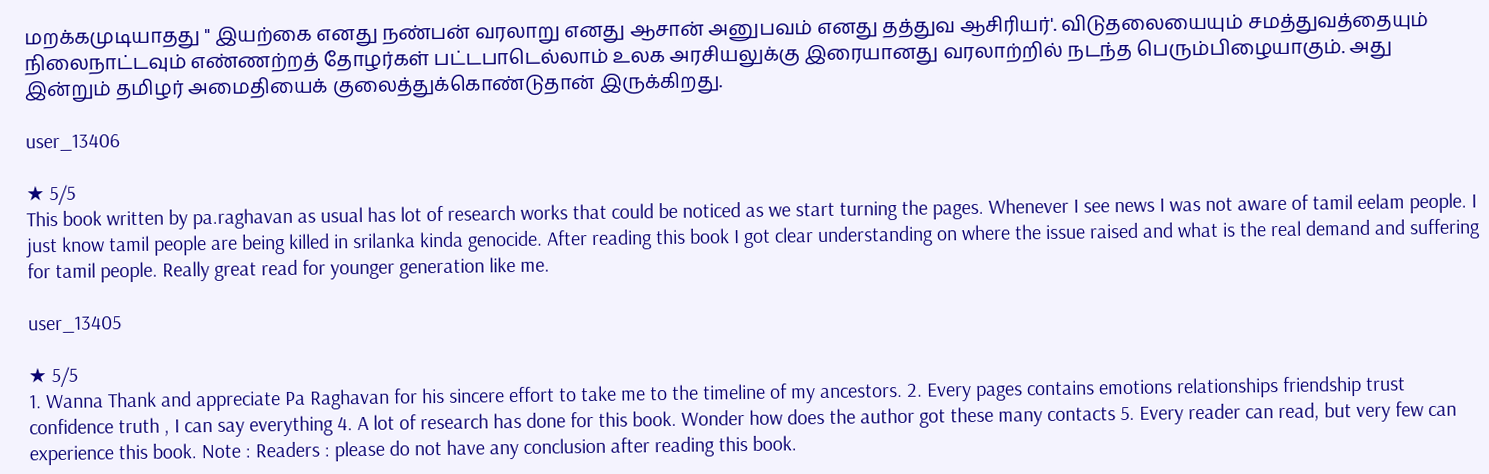மறக்கமுடியாதது " இயற்கை எனது நண்பன் வரலாறு எனது ஆசான் அனுபவம் எனது தத்துவ ஆசிரியர்'. விடுதலையையும் சமத்துவத்தையும் நிலைநாட்டவும் எண்ணற்றத் தோழர்கள் பட்டபாடெல்லாம் உலக அரசியலுக்கு இரையானது வரலாற்றில் நடந்த பெரும்பிழையாகும். அது இன்றும் தமிழர் அமைதியைக் குலைத்துக்கொண்டுதான் இருக்கிறது.

user_13406

★ 5/5
This book written by pa.raghavan as usual has lot of research works that could be noticed as we start turning the pages. Whenever I see news I was not aware of tamil eelam people. I just know tamil people are being killed in srilanka kinda genocide. After reading this book I got clear understanding on where the issue raised and what is the real demand and suffering for tamil people. Really great read for younger generation like me.

user_13405

★ 5/5
1. Wanna Thank and appreciate Pa Raghavan for his sincere effort to take me to the timeline of my ancestors. 2. Every pages contains emotions relationships friendship trust confidence truth , I can say everything 4. A lot of research has done for this book. Wonder how does the author got these many contacts 5. Every reader can read, but very few can experience this book. Note : Readers : please do not have any conclusion after reading this book.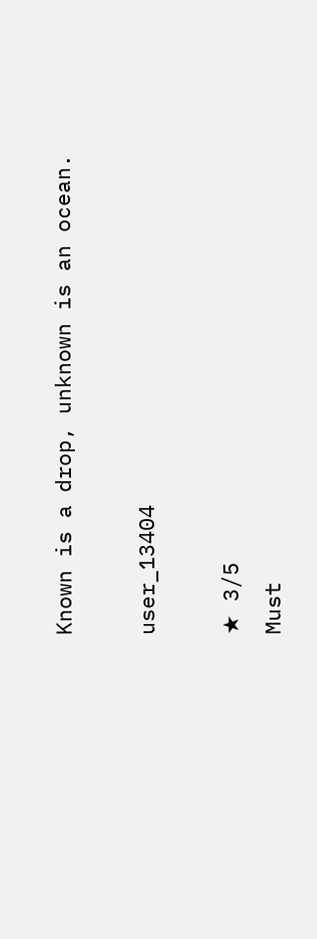Known is a drop, unknown is an ocean.

user_13404

★ 3/5
Must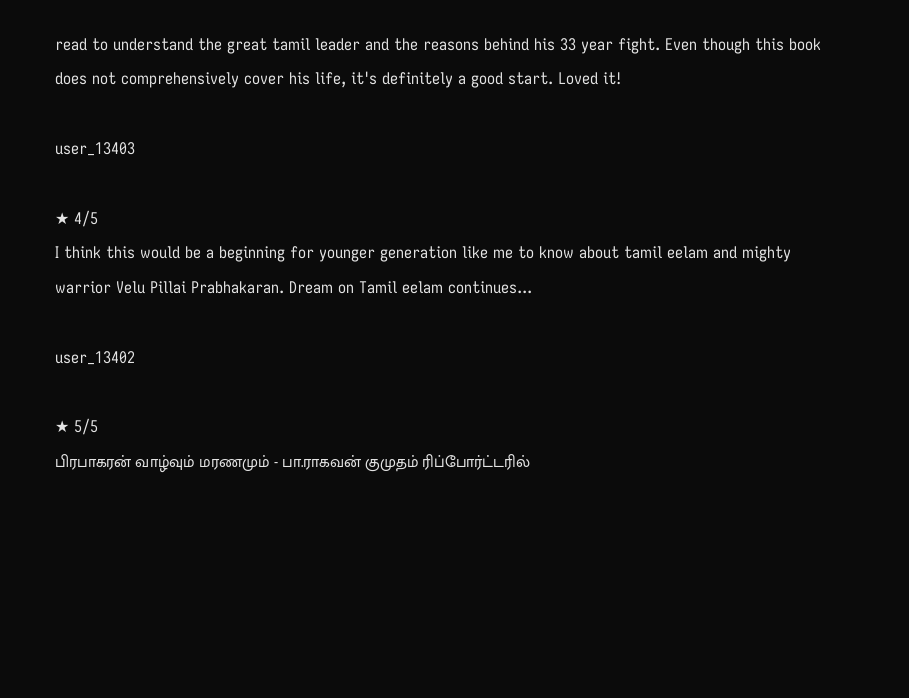read to understand the great tamil leader and the reasons behind his 33 year fight. Even though this book does not comprehensively cover his life, it's definitely a good start. Loved it!

user_13403

★ 4/5
I think this would be a beginning for younger generation like me to know about tamil eelam and mighty warrior Velu Pillai Prabhakaran. Dream on Tamil eelam continues...

user_13402

★ 5/5
பிரபாகரன் வாழ்வும் மரணமும் - பா.ராகவன் குமுதம் ரிப்போர்ட்டரில்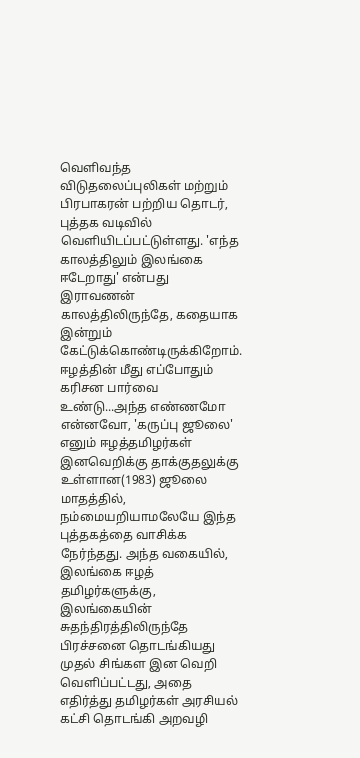வெளிவந்த விடுதலைப்புலிகள் மற்றும் பிரபாகரன் பற்றிய தொடர், புத்தக வடிவில் வெளியிடப்பட்டுள்ளது. 'எந்த காலத்திலும் இலங்கை ஈடேறாது' என்பது இராவணன் காலத்திலிருந்தே, கதையாக இன்றும் கேட்டுக்கொண்டிருக்கிறோம். ஈழத்தின் மீது எப்போதும் கரிசன பார்வை உண்டு...அந்த எண்ணமோ என்னவோ, 'கருப்பு ஜூலை' எனும் ஈழத்தமிழர்கள் இனவெறிக்கு தாக்குதலுக்கு உள்ளான(1983) ஜூலை மாதத்தில், நம்மையறியாமலேயே இந்த புத்தகத்தை வாசிக்க நேர்ந்தது. அந்த வகையில், இலங்கை ஈழத் தமிழர்களுக்கு, இலங்கையின் சுதந்திரத்திலிருந்தே பிரச்சனை தொடங்கியது முதல் சிங்கள இன வெறி வெளிப்பட்டது, அதை எதிர்த்து தமிழர்கள் அரசியல் கட்சி தொடங்கி அறவழி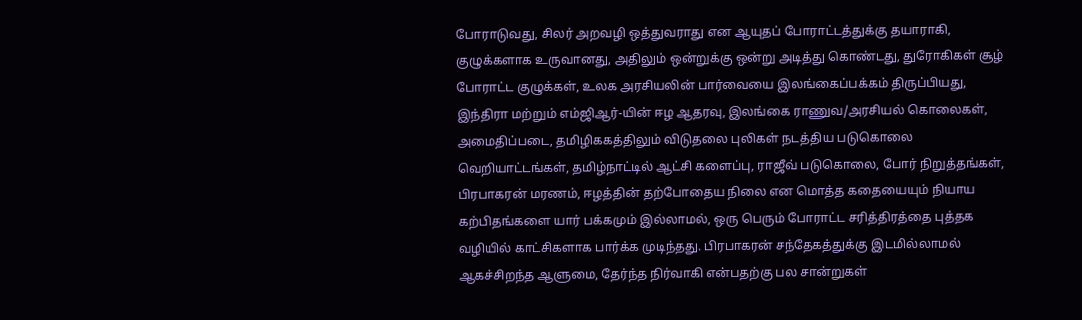போராடுவது, சிலர் அறவழி ஒத்துவராது என ஆயுதப் போராட்டத்துக்கு தயாராகி, குழுக்களாக உருவானது, அதிலும் ஒன்றுக்கு ஒன்று அடித்து கொண்டது, துரோகிகள் சூழ் போராட்ட குழுக்கள், உலக அரசியலின் பார்வையை இலங்கைப்பக்கம் திருப்பியது, இந்திரா மற்றும் எம்ஜிஆர்-யின் ஈழ ஆதரவு, இலங்கை ராணுவ/அரசியல் கொலைகள், அமைதிப்படை, தமிழிககத்திலும் விடுதலை புலிகள் நடத்திய படுகொலை வெறியாட்டங்கள், தமிழ்நாட்டில் ஆட்சி களைப்பு, ராஜீவ் படுகொலை, போர் நிறுத்தங்கள், பிரபாகரன் மரணம், ஈழத்தின் தற்போதைய நிலை என மொத்த கதையையும் நியாய கற்பிதங்களை யார் பக்கமும் இல்லாமல், ஒரு பெரும் போராட்ட சரித்திரத்தை புத்தக வழியில் காட்சிகளாக பார்க்க முடிந்தது. பிரபாகரன் சந்தேகத்துக்கு இடமில்லாமல் ஆகச்சிறந்த ஆளுமை, தேர்ந்த நிர்வாகி என்பதற்கு பல சான்றுகள்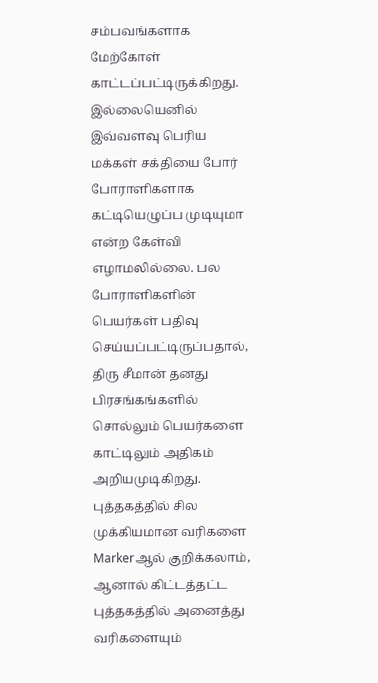சம்பவங்களாக மேற்கோள் காட்டப்பட்டிருக்கிறது. இல்லையெனில் இவ்வளவு பெரிய மக்கள் சக்தியை போர் போராளிகளாக கட்டியெழுப்ப முடியுமா என்ற கேள்வி எழாமலில்லை. பல போராளிகளின் பெயர்கள் பதிவு செய்யப்பட்டிருப்பதால், திரு சீமான் தனது பிரசங்கங்களில் சொல்லும் பெயர்களை காட்டிலும் அதிகம் அறியமுடிகிறது. புத்தகத்தில் சில முக்கியமான வரிகளை Markerஆல் குறிக்கலாம், ஆனால் கிட்டத்தட்ட புத்தகத்தில் அனைத்து வரிகளையும்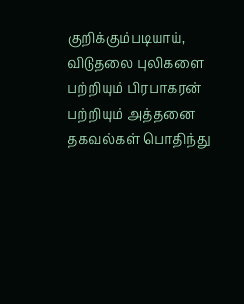குறிக்கும்படியாய், விடுதலை புலிகளை பற்றியும் பிரபாகரன் பற்றியும் அத்தனை தகவல்கள் பொதிந்து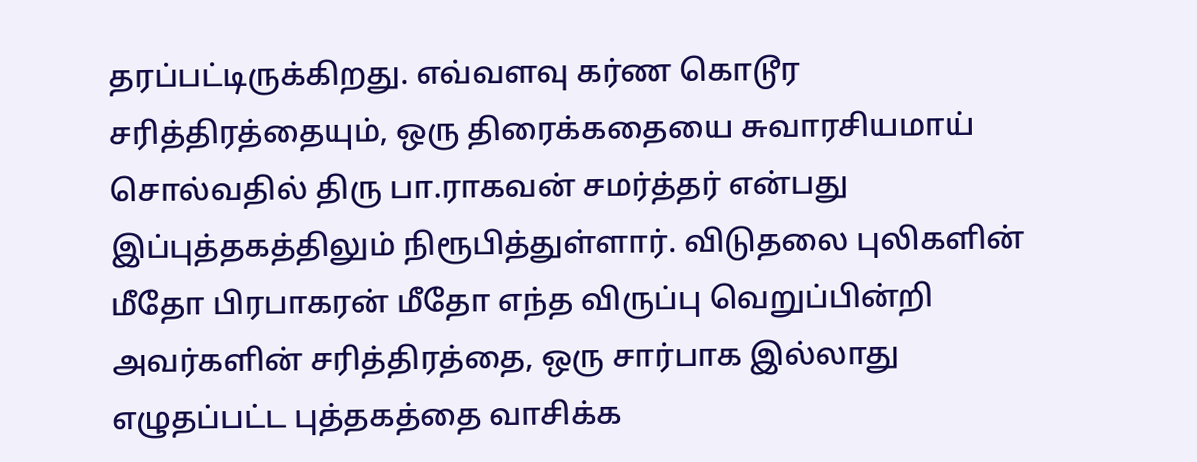தரப்பட்டிருக்கிறது. எவ்வளவு கர்ண கொடூர சரித்திரத்தையும், ஒரு திரைக்கதையை சுவாரசியமாய் சொல்வதில் திரு பா.ராகவன் சமர்த்தர் என்பது இப்புத்தகத்திலும் நிரூபித்துள்ளார். விடுதலை புலிகளின் மீதோ பிரபாகரன் மீதோ எந்த விருப்பு வெறுப்பின்றி அவர்களின் சரித்திரத்தை, ஒரு சார்பாக இல்லாது எழுதப்பட்ட புத்தகத்தை வாசிக்க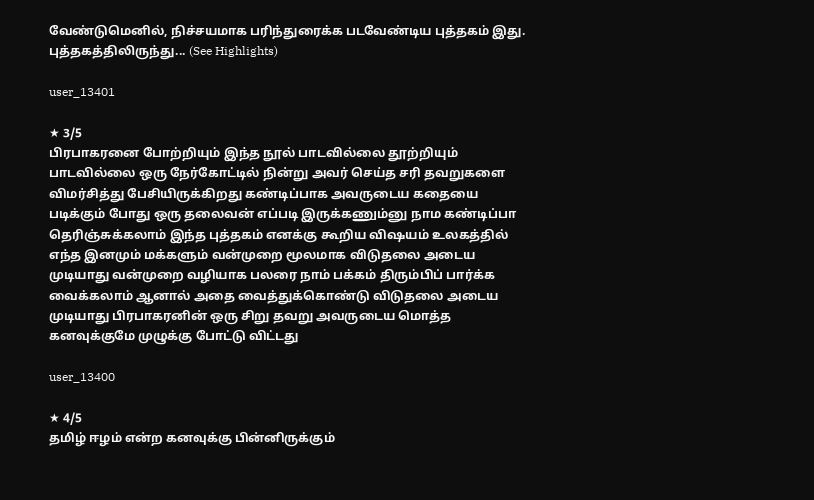வேண்டுமெனில், நிச்சயமாக பரிந்துரைக்க படவேண்டிய புத்தகம் இது. புத்தகத்திலிருந்து... (See Highlights)

user_13401

★ 3/5
பிரபாகரனை போற்றியும் இந்த நூல் பாடவில்லை தூற்றியும் பாடவில்லை ஒரு நேர்கோட்டில் நின்று அவர் செய்த சரி தவறுகளை விமர்சித்து பேசியிருக்கிறது கண்டிப்பாக அவருடைய கதையை படிக்கும் போது ஒரு தலைவன் எப்படி இருக்கணும்னு நாம கண்டிப்பா தெரிஞ்சுக்கலாம் இந்த புத்தகம் எனக்கு கூறிய விஷயம் உலகத்தில் எந்த இனமும் மக்களும் வன்முறை மூலமாக விடுதலை அடைய முடியாது வன்முறை வழியாக பலரை நாம் பக்கம் திரும்பிப் பார்க்க வைக்கலாம் ஆனால் அதை வைத்துக்கொண்டு விடுதலை அடைய முடியாது பிரபாகரனின் ஒரு சிறு தவறு அவருடைய மொத்த கனவுக்குமே முழுக்கு போட்டு விட்டது

user_13400

★ 4/5
தமிழ் ஈழம் என்ற கனவுக்கு பின்னிருக்கும்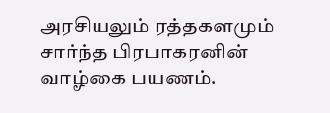அரசியலும் ரத்தகளமும் சார்ந்த பிரபாகரனின் வாழ்கை பயணம்.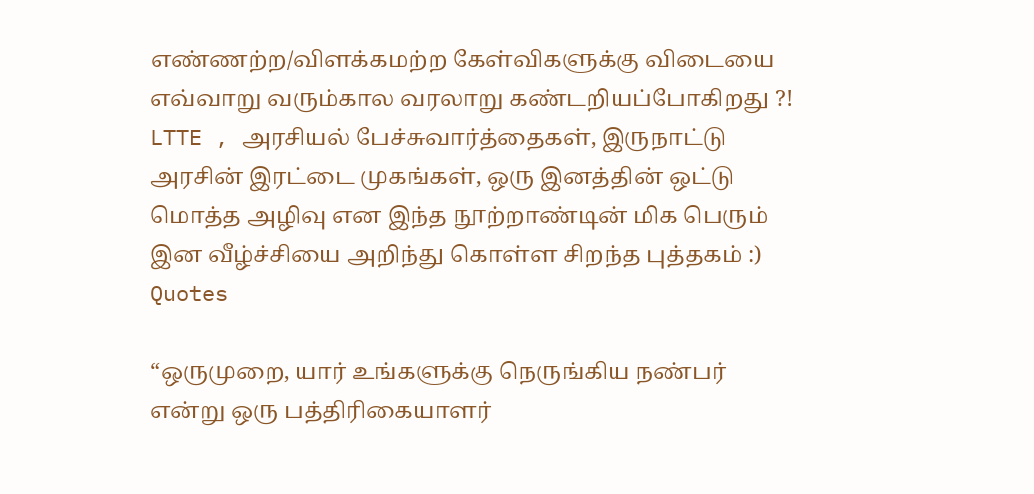எண்ணற்ற/விளக்கமற்ற கேள்விகளுக்கு விடையை எவ்வாறு வரும்கால வரலாறு கண்டறியப்போகிறது ?! LTTE , அரசியல் பேச்சுவார்த்தைகள், இருநாட்டு அரசின் இரட்டை முகங்கள், ஒரு இனத்தின் ஒட்டு மொத்த அழிவு என இந்த நூற்றாண்டின் மிக பெரும் இன வீழ்ச்சியை அறிந்து கொள்ள சிறந்த புத்தகம் :)
Quotes

“ஒருமுறை, யார் உங்களுக்கு நெருங்கிய நண்பர் என்று ஒரு பத்திரிகையாளர்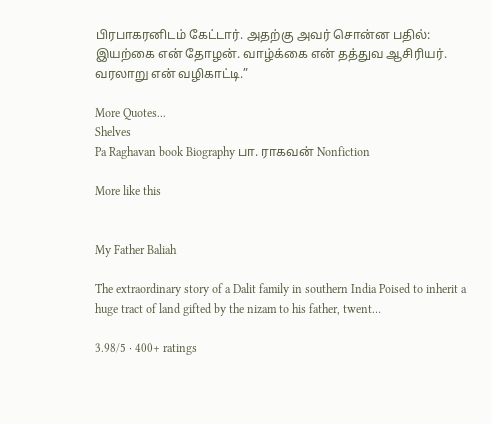பிரபாகரனிடம் கேட்டார். அதற்கு அவர் சொன்ன பதில்: இயற்கை என் தோழன். வாழ்க்கை என் தத்துவ ஆசிரியர். வரலாறு என் வழிகாட்டி.”

More Quotes...
Shelves
Pa Raghavan book Biography பா. ராகவன் Nonfiction

More like this


My Father Baliah

The extraordinary story of a Dalit family in southern India Poised to inherit a huge tract of land gifted by the nizam to his father, twent…

3.98/5 · 400+ ratings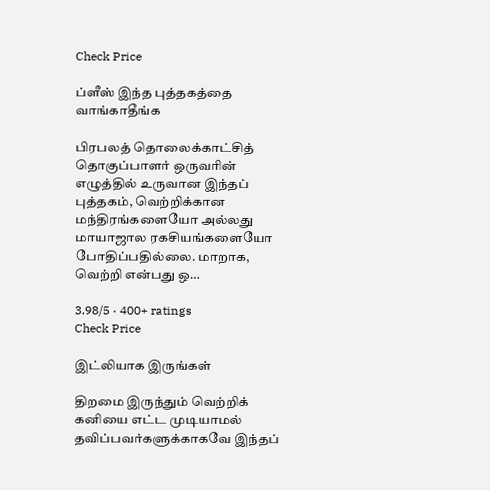Check Price

ப்ளீஸ் இந்த புத்தகத்தை வாங்காதீங்க

பிரபலத் தொலைக்காட்சித் தொகுப்பாளர் ஒருவரின் எழுத்தில் உருவான இந்தப் புத்தகம், வெற்றிக்கான மந்திரங்களையோ அல்லது மாயாஜால ரகசியங்களையோ போதிப்பதில்லை. மாறாக, வெற்றி என்பது ஒ…

3.98/5 · 400+ ratings
Check Price

இட்லியாக இருங்கள்

திறமை இருந்தும் வெற்றிக் கனியை எட்ட முடியாமல் தவிப்பவர்களுக்காகவே இந்தப்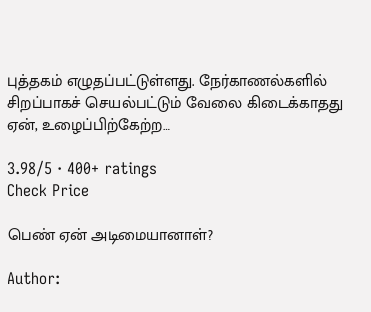புத்தகம் எழுதப்பட்டுள்ளது. நேர்காணல்களில் சிறப்பாகச் செயல்பட்டும் வேலை கிடைக்காதது ஏன், உழைப்பிற்கேற்ற…

3.98/5 · 400+ ratings
Check Price

பெண் ஏன் அடிமையானாள்?

Author: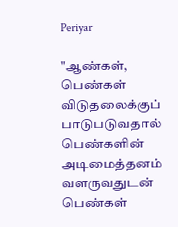Periyar

"ஆண்கள், பெண்கள் விடுதலைக்குப் பாடுபடுவதால் பெண்களின் அடிமைத்தனம் வளருவதுடன் பெண்கள்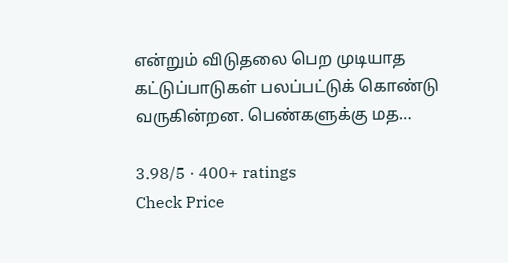என்றும் விடுதலை பெற முடியாத கட்டுப்பாடுகள் பலப்பட்டுக் கொண்டு வருகின்றன. பெண்களுக்கு மத…

3.98/5 · 400+ ratings
Check Price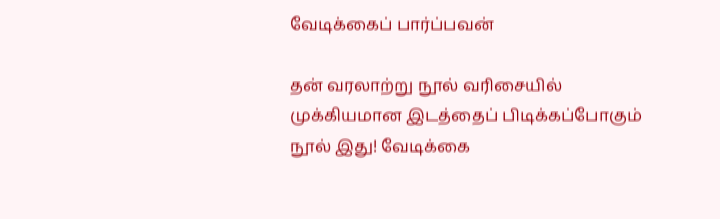வேடிக்கைப் பார்ப்பவன்

தன் வரலாற்று நூல் வரிசையில் முக்கியமான இடத்தைப் பிடிக்கப்போகும் நூல் இது! வேடிக்கை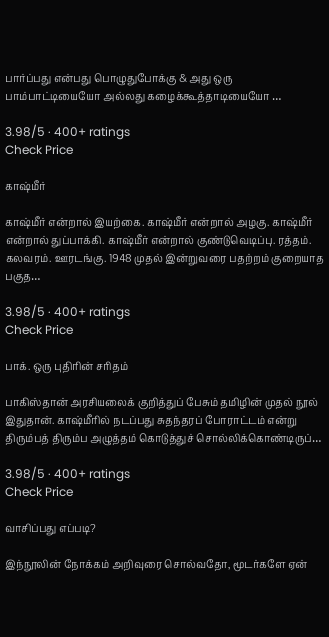பார்ப்பது என்பது பொழுதுபோக்கு & அது ஒரு பாம்பாட்டியையோ அல்லது கழைக்கூத்தாடியையோ …

3.98/5 · 400+ ratings
Check Price

காஷ்மீர்

காஷ்மீர் என்றால் இயற்கை. காஷ்மீர் என்றால் அழகு. காஷ்மீர் என்றால் துப்பாக்கி. காஷ்மீர் என்றால் குண்டுவெடிப்பு. ரத்தம். கலவரம். ஊரடங்கு. 1948 முதல் இன்றுவரை பதற்றம் குறையாத பகுத…

3.98/5 · 400+ ratings
Check Price

பாக். ஒரு புதிரின் சரிதம்

பாகிஸ்தான் அரசியலைக் குறித்துப் பேசும் தமிழின் முதல் நூல் இதுதான். காஷ்மீரில் நடப்பது சுதந்தரப் போராட்டம் என்று திரும்பத் திரும்ப அழுத்தம் கொடுத்துச் சொல்லிக்கொண்டிருப்…

3.98/5 · 400+ ratings
Check Price

வாசிப்பது எப்படி?

இந்நூலின் நோக்கம் அறிவுரை சொல்வதோ, மூடர்களே ஏன்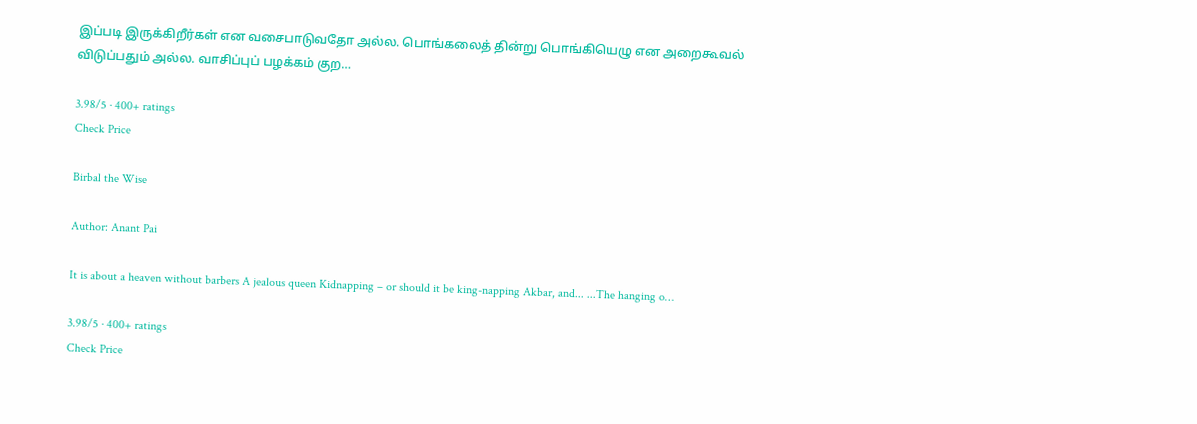இப்படி இருக்கிறீர்கள் என வசைபாடுவதோ அல்ல. பொங்கலைத் தின்று பொங்கியெழு என அறைகூவல் விடுப்பதும் அல்ல. வாசிப்புப் பழக்கம் குற…

3.98/5 · 400+ ratings
Check Price

Birbal the Wise

Author: Anant Pai

It is about a heaven without barbers A jealous queen Kidnapping – or should it be king-napping Akbar, and... ...The hanging o…

3.98/5 · 400+ ratings
Check Price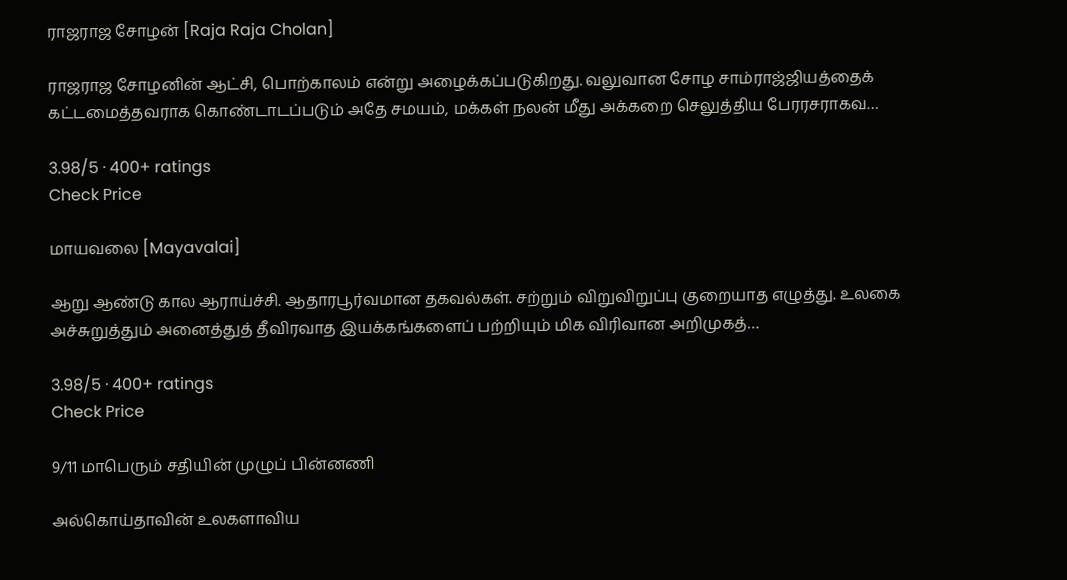ராஜராஜ சோழன் [Raja Raja Cholan]

ராஜராஜ சோழனின் ஆட்சி, பொற்காலம் என்று அழைக்கப்படுகிறது. வலுவான சோழ சாம்ராஜ்ஜியத்தைக் கட்டமைத்தவராக கொண்டாடப்படும் அதே சமயம், மக்கள் நலன் மீது அக்கறை செலுத்திய பேரரசராகவ…

3.98/5 · 400+ ratings
Check Price

மாயவலை [Mayavalai]

ஆறு ஆண்டு கால ஆராய்ச்சி. ஆதாரபூர்வமான தகவல்கள். சற்றும் விறுவிறுப்பு குறையாத எழுத்து. உலகை அச்சுறுத்தும் அனைத்துத் தீவிரவாத இயக்கங்களைப் பற்றியும் மிக விரிவான அறிமுகத்…

3.98/5 · 400+ ratings
Check Price

9/11 மாபெரும் சதியின் முழுப் பின்னணி

அல்கொய்தாவின் உலகளாவிய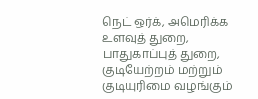நெட் ஒர்க், அமெரிக்க உளவுத் துறை, பாதுகாப்புத் துறை, குடியேற்றம் மற்றும் குடியுரிமை வழங்கும்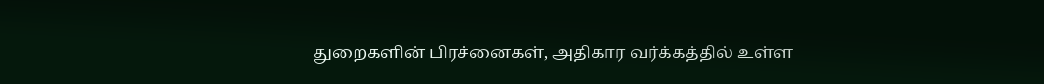துறைகளின் பிரச்னைகள், அதிகார வர்க்கத்தில் உள்ள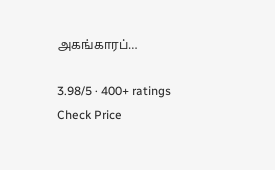அகங்காரப்…

3.98/5 · 400+ ratings
Check Price